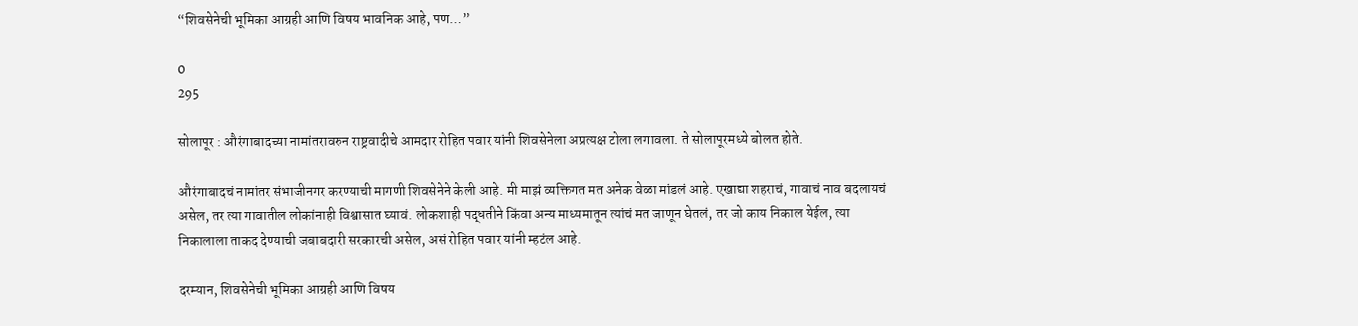“शिवसेनेची भूमिका आग्रही आणि विषय भावनिक आहे, पण…”

0
295

सोलापूर : औरंगाबादच्या नामांतरावरुन राष्ट्रवादीचे आमदार रोहित पवार यांनी शिवसेनेला अप्रत्यक्ष टोला लगावला. ते सोलापूरमध्ये बोलत होते.

औरंगाबादचं नामांतर संभाजीनगर करण्याची मागणी शिवसेनेने केली आहे. मी माझं व्यक्तिगत मत अनेक वेळा मांडलं आहे. एखाद्या शहराचं, गावाचं नाव बदलायचं असेल, तर त्या गावातील लोकांनाही विश्वासात घ्यावं. लोकशाही पद्धतीने किंवा अन्य माध्यमातून त्यांचं मत जाणून घेतलं, तर जो काय निकाल येईल, त्या निकालाला ताकद देण्याची जबाबदारी सरकारची असेल, असं रोहित पवार यांनी म्हटंल आहे.

दरम्यान, शिवसेनेची भूमिका आग्रही आणि विषय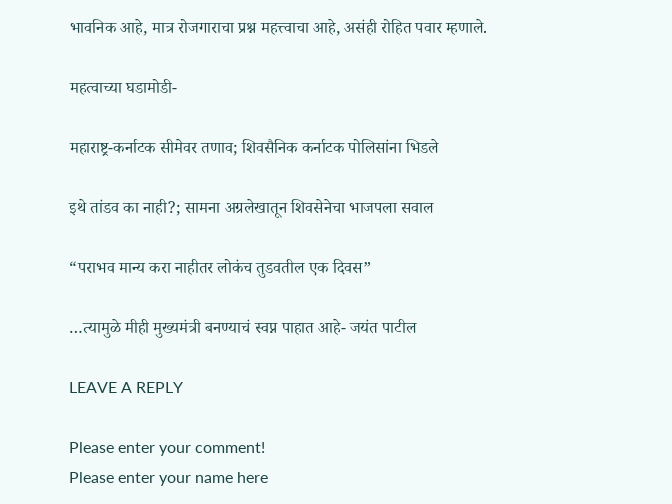भावनिक आहे, मात्र रोजगाराचा प्रश्न महत्त्वाचा आहे, असंही रोहित पवार म्हणाले.

महत्वाच्या घडामोडी-

महाराष्ट्र-कर्नाटक सीमेवर तणाव; शिवसैनिक कर्नाटक पोलिसांना भिडले

इथे तांडव का नाही?; सामना अग्रलेखातून शिवसेनेचा भाजपला सवाल

“पराभव मान्य करा नाहीतर लोकंच तुडवतील एक दिवस”

…त्यामुळे मीही मुख्यमंत्री बनण्याचं स्वप्न पाहात आहे- जयंत पाटील

LEAVE A REPLY

Please enter your comment!
Please enter your name here